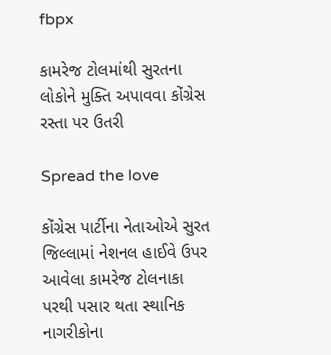fbpx

કામરેજ ટોલમાંથી સુરતના લોકોને મુક્તિ અપાવવા કોંગ્રેસ રસ્તા પર ઉતરી

Spread the love

કોંગ્રેસ પાર્ટીના નેતાઓએ સુરત જિલ્લામાં નેશનલ હાઈવે ઉપર આવેલા કામરેજ ટોલનાકા પરથી પસાર થતા સ્થાનિક નાગરીકોના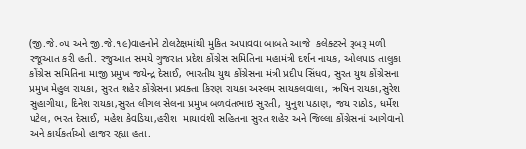(જી.જે.૦૫ અને જી.જે.૧૯)વાહનોને ટોલટેક્ષમાંથી મુકિત અપાવવા બાબતે આજે  કલેક્ટરને રૂબરૂ મળી રજૂઆત કરી હતી. રજુઆત સમયે ગુજરાત પ્રદેશ કોંગ્રેસ સમિતિના મહામંત્રી દર્શન નાયક, ઓલપાડ તાલુકા કોંગ્રેસ સમિતિના માજી પ્રમુખ જયેન્દ્ર દેસાઈ, ભારતીય યુથ કોંગ્રેસના મંત્રી પ્રદીપ સિંધવ, સુરત યુથ કોંગ્રેસના પ્રમુખ મેહુલ રાયકા, સુરત શહેર કોંગ્રેસના પ્રવક્તા કિરણ રાયકા અસ્લમ સાયકલવાલા, ઋષિન રાયકા,સુરેશ સુહાગીયા, દિનેશ રાયકા,સુરત લીગલ સેલના પ્રમુખ બળવંતભાઇ સુરતી, યુનુશ પઠાણ, જય રાઠોડ, ધર્મેશ પટેલ, ભરત દેસાઈ, મહેશ કેવડિયા,હરીશ  માયાવંશી સહિતના સુરત શહેર અને જિલ્લા કોંગ્રેસનાં આગેવાનો અને કાર્યકર્તાઓ હાજર રહ્યા હતા.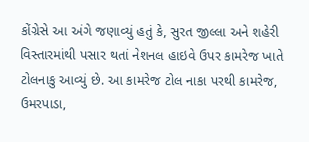કોંગ્રેસે આ અંગે જણાવ્યું હતું કે, સુરત જીલ્લા અને શહેરી વિસ્તારમાંથી પસાર થતાં નેશનલ હાઇવે ઉપર કામરેજ ખાતે ટોલનાકુ આવ્યું છે. આ કામરેજ ટોલ નાકા પરથી કામરેજ, ઉમરપાડા,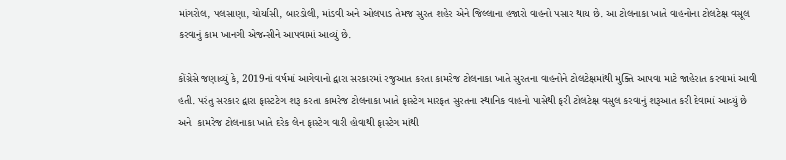માંગરોલ, પલસાણા, ચોર્યાસી, બારડોલી, માંડવી અને ઓલપાડ તેમજ સુરત શહેર એને જિલ્લાના હજારો વાહનો પસાર થાય છે. આ ટોલનાકા ખાતે વાહનોના ટોલટેક્ષ વસૂલ કરવાનું કામ ખાનગી એજન્સીને આપવામાં આવ્યું છે.

કોંગ્રેસે જણાવ્યું કે, 2019નાં વર્ષમાં આગેવાનો દ્વારા સરકારમાં રજુઆત કરતા કામરેજ ટોલનાકા ખાતે સુરતના વાહનોને ટોલટેક્ષમાંથી મુક્તિ આપવા માટે જાહેરાત કરવામાં આવી હતી. પરંતુ સરકાર દ્વારા ફાસ્ટટેગ શરૂ કરતા કામરેજ ટોલનાકા ખાતે ફાસ્ટેગ મારફત સુરતના સ્થાનિક વાહનો પાસેથી ફરી ટોલટેક્ષ વસુલ કરવાનું શરૂઆત કરી દેવામાં આવ્યું છે અને  કામરેજ ટોલનાકા ખાતે દરેક લેન ફાસ્ટેગ વારી હોવાથી ફાસ્ટેગ માંથી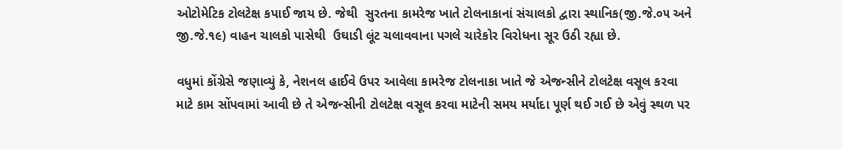ઓટોમેટિક ટોલટેક્ષ કપાઈ જાય છે. જેથી  સુરતના કામરેજ ખાતે ટોલનાકાનાં સંચાલકો દ્વારા સ્થાનિક(જી.જે.૦૫ અને જી.જે.૧૯) વાહન ચાલકો પાસેથી  ઉઘાડી લૂંટ ચલાવવાના પગલે ચારેકોર વિરોધના સૂર ઉઠી રહ્યા છે.

વધુમાં કોંગ્રેસે જણાવ્યું કે, નેશનલ હાઈવે ઉપર આવેલા કામરેજ ટોલનાકા ખાતે જે એજન્સીને ટોલટેક્ષ વસૂલ કરવા માટે કામ સોંપવામાં આવી છે તે એજન્સીની ટોલટેક્ષ વસૂલ કરવા માટેની સમય મર્યાદા પૂર્ણ થઈ ગઈ છે એવું સ્થળ પર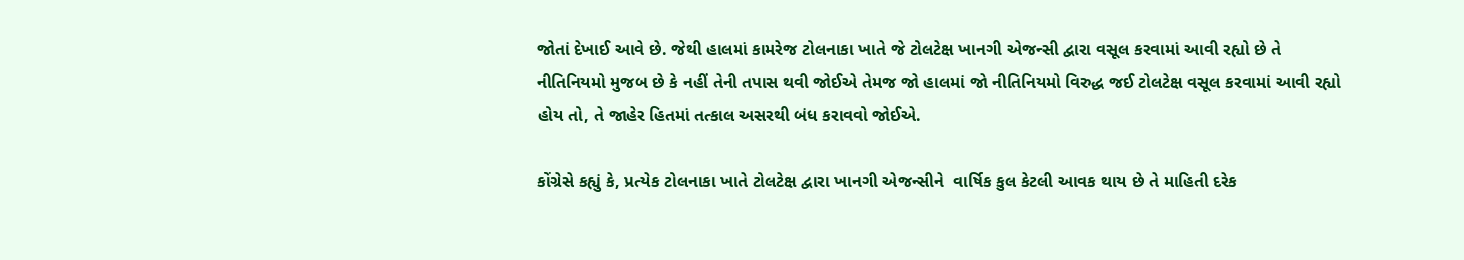જોતાં દેખાઈ આવે છે. જેથી હાલમાં કામરેજ ટોલનાકા ખાતે જે ટોલટેક્ષ ખાનગી એજન્સી દ્વારા વસૂલ કરવામાં આવી રહ્યો છે તે નીતિનિયમો મુજબ છે કે નહીં તેની તપાસ થવી જોઈએ તેમજ જો હાલમાં જો નીતિનિયમો વિરુદ્ધ જઈ ટોલટેક્ષ વસૂલ કરવામાં આવી રહ્યો હોય તો, તે જાહેર હિતમાં તત્કાલ અસરથી બંધ કરાવવો જોઈએ.

કોંગ્રેસે કહ્યું કે, પ્રત્યેક ટોલનાકા ખાતે ટોલટેક્ષ દ્વારા ખાનગી એજન્સીને  વાર્ષિક કુલ કેટલી આવક થાય છે તે માહિતી દરેક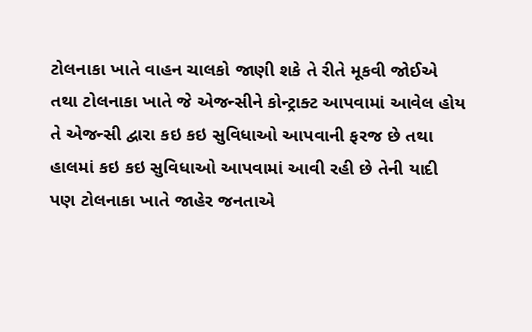ટોલનાકા ખાતે વાહન ચાલકો જાણી શકે તે રીતે મૂકવી જોઈએ તથા ટોલનાકા ખાતે જે એજન્સીને કોન્ટ્રાક્ટ આપવામાં આવેલ હોય તે એજન્સી દ્વારા કઇ કઇ સુવિધાઓ આપવાની ફરજ છે તથા હાલમાં કઇ કઇ સુવિધાઓ આપવામાં આવી રહી છે તેની યાદી પણ ટોલનાકા ખાતે જાહેર જનતાએ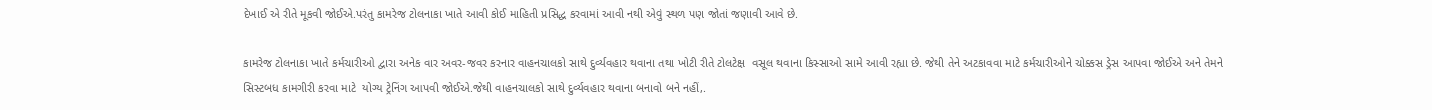દેખાઈ એ રીતે મૂકવી જોઈએ.પરંતુ કામરેજ ટોલનાકા ખાતે આવી કોઈ માહિતી પ્રસિદ્ધ કરવામાં આવી નથી એવું સ્થળ પણ જોતાં જણાવી આવે છે.

કામરેજ ટોલનાકા ખાતે કર્મચારીઓ દ્વારા અનેક વાર અવર-જવર કરનાર વાહનચાલકો સાથે દુર્વ્યવહાર થવાના તથા ખોટી રીતે ટોલટેક્ષ  વસૂલ થવાના કિસ્સાઓ સામે આવી રહ્યા છે. જેથી તેને અટકાવવા માટે કર્મચારીઓને ચોક્કસ ડ્રેસ આપવા જોઈએ અને તેમને સિસ્ટબધ કામગીરી કરવા માટે  યોગ્ય ટ્રેનિંગ આપવી જોઈએ.જેથી વાહનચાલકો સાથે દુર્વ્યવહાર થવાના બનાવો બને નહીં,.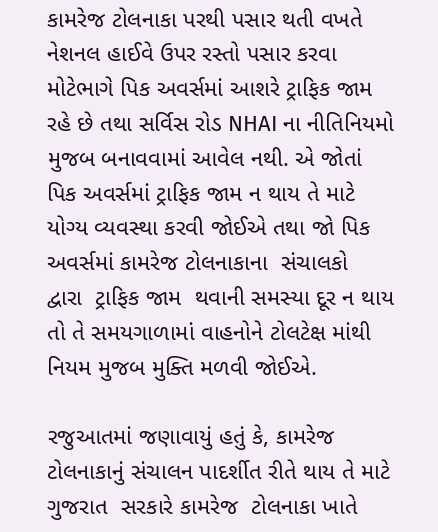કામરેજ ટોલનાકા પરથી પસાર થતી વખતે નેશનલ હાઈવે ઉપર રસ્તો પસાર કરવા મોટેભાગે પિક અવર્સમાં આશરે ટ્રાફિક જામ રહે છે તથા સર્વિસ રોડ NHAI ના નીતિનિયમો મુજબ બનાવવામાં આવેલ નથી. એ જોતાં પિક અવર્સમાં ટ્રાફિક જામ ન થાય તે માટે યોગ્ય વ્યવસ્થા કરવી જોઈએ તથા જો પિક અવર્સમાં કામરેજ ટોલનાકાના  સંચાલકો  દ્વારા  ટ્રાફિક જામ  થવાની સમસ્યા દૂર ન થાય તો તે સમયગાળામાં વાહનોને ટોલટેક્ષ માંથી નિયમ મુજબ મુક્તિ મળવી જોઈએ.

રજુઆતમાં જણાવાયું હતું કે, કામરેજ ટોલનાકાનું સંચાલન પાદર્શીત રીતે થાય તે માટે ગુજરાત  સરકારે કામરેજ  ટોલનાકા ખાતે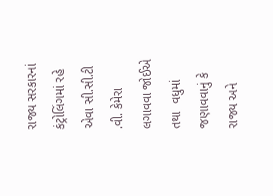રાજ્ય સરકારનાં કંટ્રોલિંગમાં રહે એવા સી.સી.ટી .વી. કેમેરા લગાવવા જોઈએ તથા  વધુમાં જણાવવાનું કે રાજ્ય અને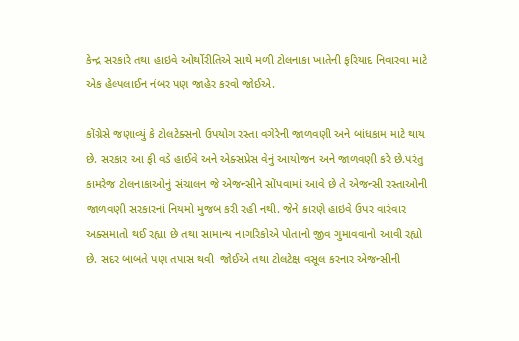કેન્દ્ર સરકારે તથા હાઇવે ઓર્થોરીતિએ સાથે મળી ટોલનાકા ખાતેની ફરિયાદ નિવારવા માટે એક હેલ્પલાઈન નંબર પણ જાહેર કરવો જોઈએ.

કોંગ્રેસે જણાવ્યું કે ટોલટેક્સનો ઉપયોગ રસ્તા વગેરેની જાળવણી અને બાંધકામ માટે થાય છે. સરકાર આ ફી વડે હાઈવે અને એક્સપ્રેસ વેનું આયોજન અને જાળવણી કરે છે.પરંતુ  કામરેજ ટોલનાકાઓનું સંચાલન જે એજન્સીને સોંપવામાં આવે છે તે એજન્સી રસ્તાઓની જાળવણી સરકારનાં નિયમો મુજબ કરી રહી નથી. જેને કારણે હાઇવે ઉપર વારંવાર અક્સમાતો થઈ રહ્યા છે તથા સામાન્ય નાગરિકોએ પોતાનો જીવ ગુમાવવાનો આવી રહ્યો છે. સદર બાબતે પણ તપાસ થવી  જોઈએ તથા ટોલટેક્ષ વસૂલ કરનાર એજન્સીની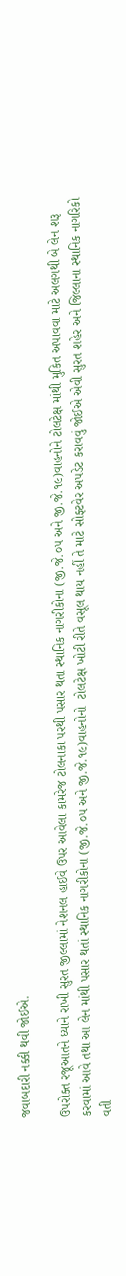જવાબદારી નક્કી થવી જોઈએ.

ઉપરોક્ત રજૂઆતને ધ્યાને રાખી સુરત જીલ્લામાં નેશનલ હાઈવે ઉપર આવેલા કામરેજ ટોલનાકા પરથી પસાર થતા સ્થાનિક નાગરીકોના (જી.જે.૦૫ અને જી.જે.૧૯)વાહનોને ટોલટેક્ષ માંથી મુકિત અપાવવા માટે અલગથી બે લેન શરૂ કરવામાં આવે તથા આ લેન માંથી પસાર થતાં સ્થાનિક નાગરીકોના (જી.જે.૦૫ અને જી.જે.૧૯)વાહનોનો  ટોલટેક્ષ ખોટી રીતે વસૂલ થાય નહીં તે માટે સોફ્ટવેર અપડેટ કરાવવું જોઈએ એવી સુરત શહેર અને જિલ્લાના સ્થાનિક નાગરિકો વતી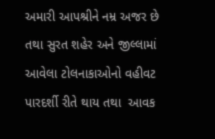અમારી આપશ્રીને નમ્ર અજર છે તથા સુરત શહેર અને જીલ્લામાં આવેલા ટોલનાકાઓનો વહીવટ  પારદર્શી રીતે થાય તથા  આવક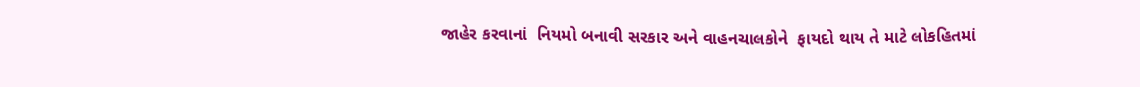જાહેર કરવાનાં  નિયમો બનાવી સરકાર અને વાહનચાલકોને  ફાયદો થાય તે માટે લોકહિતમાં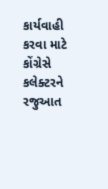કાર્યવાહી કરવા માટે કોંગ્રેસે કલેક્ટરને રજુઆત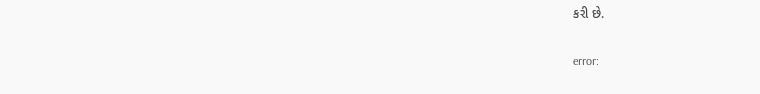કરી છે.

error: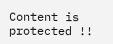Content is protected !!